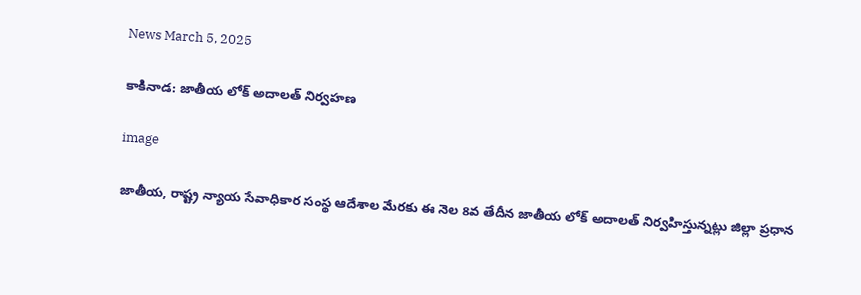News March 5, 2025

కాకినాడ: జాతీయ లోక్ అదాలత్ నిర్వహణ

image

జాతీయ, రాష్ట్ర న్యాయ సేవాధికార సంస్థ ఆదేశాల మేరకు ఈ నెల 8వ తేదీన జాతీయ లోక్ అదాలత్ నిర్వహిస్తున్నట్లు జిల్లా ప్రధాన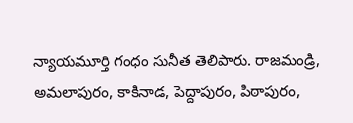న్యాయమూర్తి గంధం సునీత తెలిపారు. రాజమండ్రి, అమలాపురం, కాకినాడ, పెద్దాపురం, పిఠాపురం,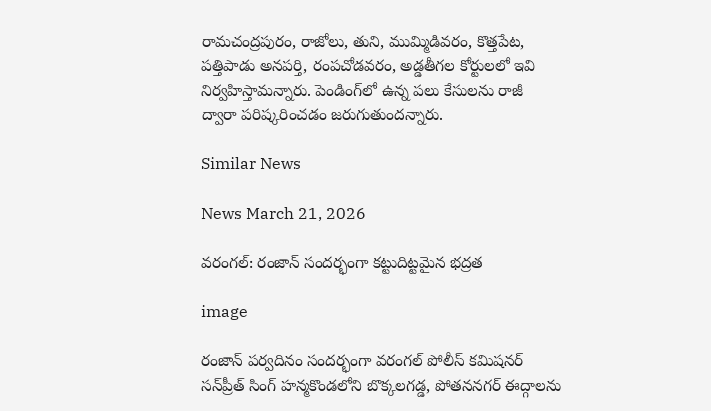రామచంద్రపురం, రాజోలు, తుని, ముమ్మిడివరం, కొత్తపేట, పత్తిపాడు అనపర్తి, రంపచోడవరం, అడ్డతీగల కోర్టులలో ఇవి నిర్వహిస్తామన్నారు. పెండింగ్‌లో ఉన్న పలు కేసులను రాజీ ద్వారా పరిష్కరించడం జరుగుతుందన్నారు.

Similar News

News March 21, 2026

వరంగల్: రంజాన్ సందర్భంగా కట్టుదిట్టమైన భద్రత

image

రంజాన్ పర్వదినం సందర్భంగా వరంగల్ పోలీస్ కమిషనర్ సన్‌ప్రీత్ సింగ్ హన్మకొండలోని బొక్కలగడ్డ, పోతననగర్ ఈద్గాలను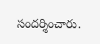సందర్శించారు.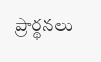ప్రార్థనలు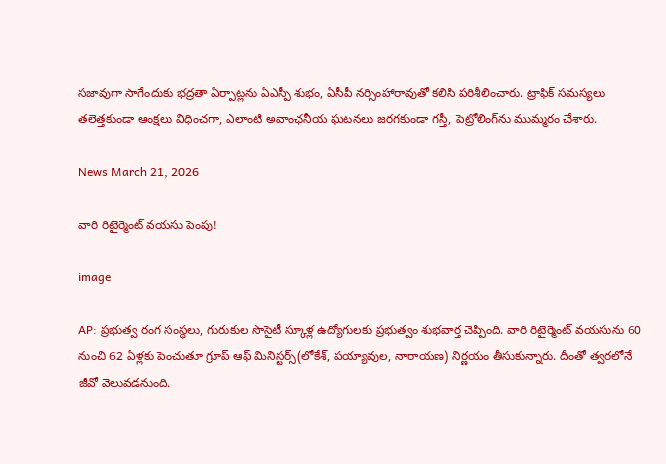సజావుగా సాగేందుకు భద్రతా ఏర్పాట్లను ఏఎస్పీ శుభం, ఏసీపీ నర్సింహారావుతో కలిసి పరిశీలించారు. ట్రాఫిక్ సమస్యలు తలెత్తకుండా ఆంక్షలు విధించగా, ఎలాంటి అవాంఛనీయ ఘటనలు జరగకుండా గస్తీ, పెట్రోలింగ్‌ను ముమ్మరం చేశారు.

News March 21, 2026

వారి రిటైర్మెంట్ వయసు పెంపు!

image

AP: ప్రభుత్వ రంగ సంస్థలు, గురుకుల సొసైటీ స్కూళ్ల ఉద్యోగులకు ప్రభుత్వం శుభవార్త చెప్పింది. వారి రిటైర్మెంట్ వయసును 60 నుంచి 62 ఏళ్లకు పెంచుతూ గ్రూప్ ఆఫ్ మినిస్టర్స్(లోకేశ్, పయ్యావుల, నారాయణ) నిర్ణయం తీసుకున్నారు. దీంతో త్వరలోనే జీవో వెలువడనుంది.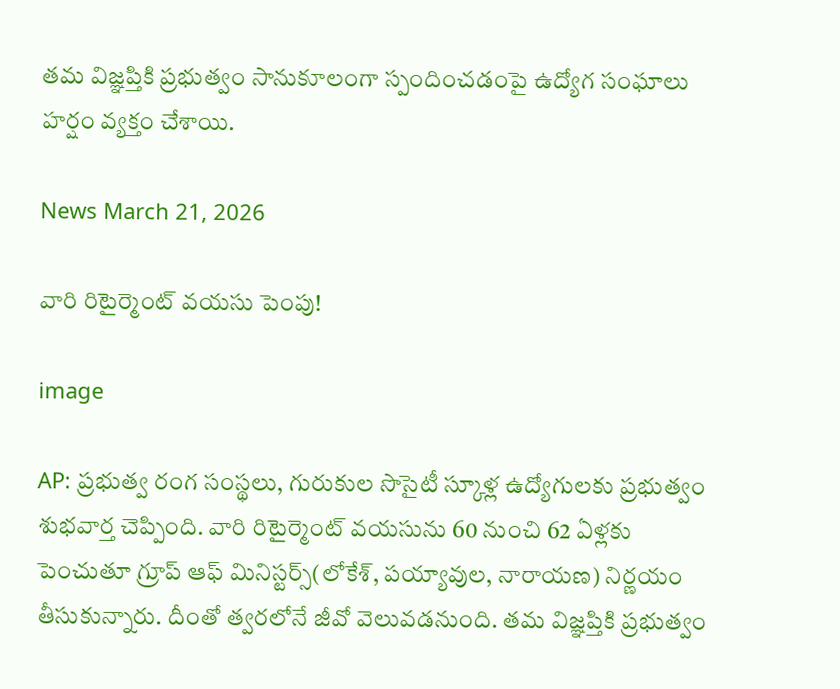తమ విజ్ఞప్తికి ప్రభుత్వం సానుకూలంగా స్పందించడంపై ఉద్యోగ సంఘాలు హర్షం వ్యక్తం చేశాయి.

News March 21, 2026

వారి రిటైర్మెంట్ వయసు పెంపు!

image

AP: ప్రభుత్వ రంగ సంస్థలు, గురుకుల సొసైటీ స్కూళ్ల ఉద్యోగులకు ప్రభుత్వం శుభవార్త చెప్పింది. వారి రిటైర్మెంట్ వయసును 60 నుంచి 62 ఏళ్లకు పెంచుతూ గ్రూప్ ఆఫ్ మినిస్టర్స్(లోకేశ్, పయ్యావుల, నారాయణ) నిర్ణయం తీసుకున్నారు. దీంతో త్వరలోనే జీవో వెలువడనుంది. తమ విజ్ఞప్తికి ప్రభుత్వం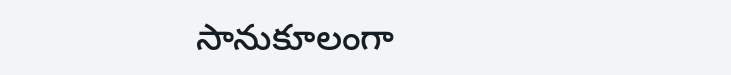సానుకూలంగా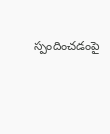స్పందించడంపై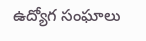ఉద్యోగ సంఘాలు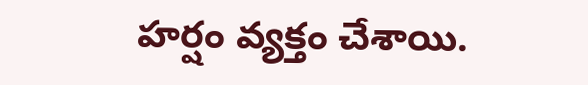హర్షం వ్యక్తం చేశాయి.